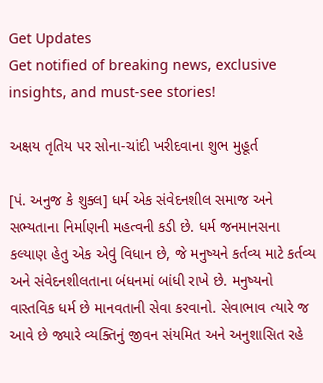Get Updates
Get notified of breaking news, exclusive insights, and must-see stories!

અક્ષય તૃતિય પર સોના-ચાંદી ખરીદવાના શુભ મુહૂર્ત

[પં. અનુજ કે શુક્લ] ધર્મ એક સંવેદનશીલ સમાજ અને સભ્યતાના નિર્માણની મહત્વની કડી છે. ધર્મ જનમાનસના કલ્યાણ હેતુ એક એવું વિધાન છે, જે મનુષ્યને કર્તવ્ય માટે કર્તવ્ય અને સંવેદનશીલતાના બંધનમાં બાંધી રાખે છે. મનુષ્યનો વાસ્તવિક ધર્મ છે માનવતાની સેવા કરવાનો. સેવાભાવ ત્યારે જ આવે છે જ્યારે વ્યક્તિનું જીવન સંયમિત અને અનુશાસિત રહે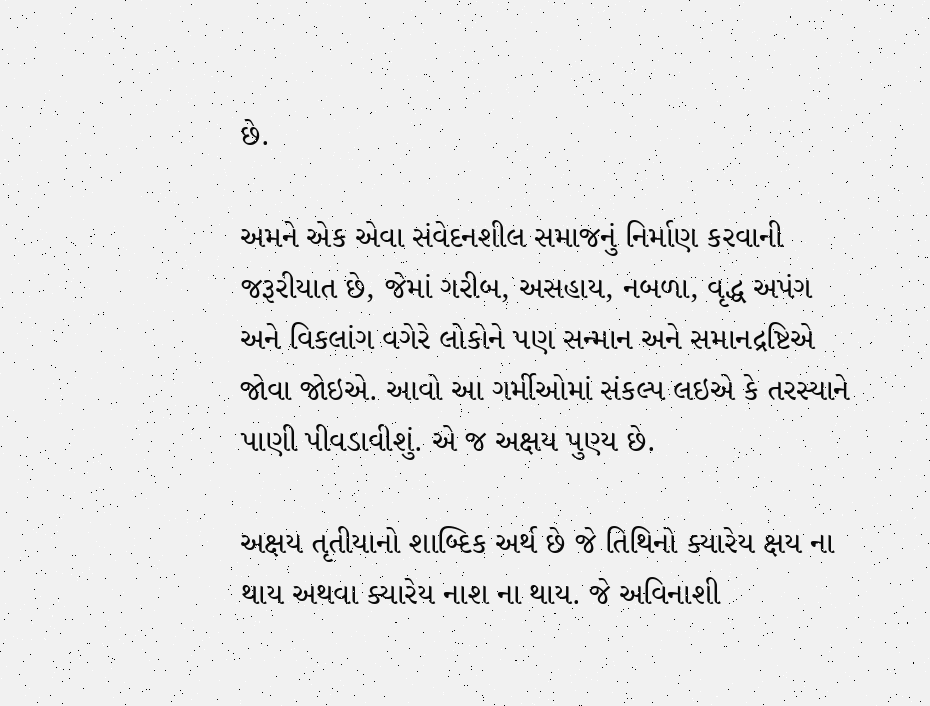છે.

અમને એક એવા સંવેદનશીલ સમાજનું નિર્માણ કરવાની જરૂરીયાત છે, જેમાં ગરીબ, અસહાય, નબળા, વૃદ્ધ અપંગ અને વિકલાંગ વગેરે લોકોને પણ સન્માન અને સમાનદ્રષ્ટિએ જોવા જોઇએ. આવો આ ગર્મીઓમાં સંકલ્પ લઇએ કે તરસ્યાને પાણી પીવડાવીશું. એ જ અક્ષય પુણ્ય છે.

અક્ષય તૃતીયાનો શાબ્દિક અર્થ છે જે તિથિનો ક્યારેય ક્ષય ના થાય અથવા ક્યારેય નાશ ના થાય. જે અવિનાશી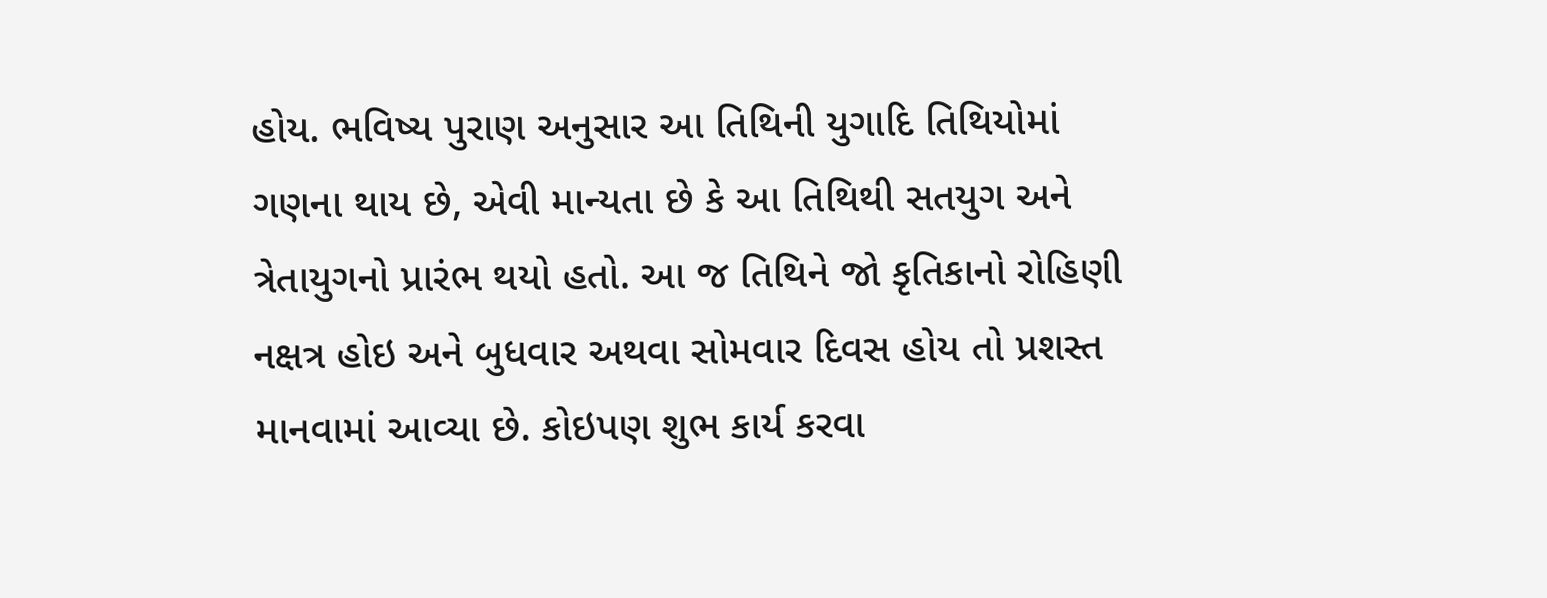હોય. ભવિષ્ય પુરાણ અનુસાર આ તિથિની યુગાદિ તિથિયોમાં ગણના થાય છે, એવી માન્યતા છે કે આ તિથિથી સતયુગ અને ત્રેતાયુગનો પ્રારંભ થયો હતો. આ જ તિથિને જો કૃતિકાનો રોહિણી નક્ષત્ર હોઇ અને બુધવાર અથવા સોમવાર દિવસ હોય તો પ્રશસ્ત માનવામાં આવ્યા છે. કોઇપણ શુભ કાર્ય કરવા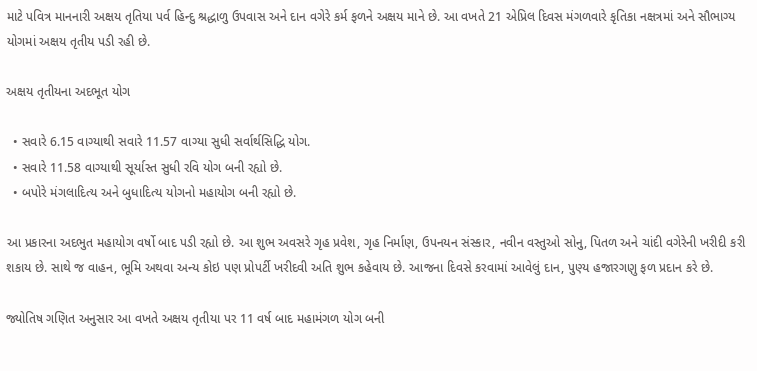માટે પવિત્ર માનનારી અક્ષય તૃતિયા પર્વ હિન્દુ શ્રદ્ધાળુ ઉપવાસ અને દાન વગેરે કર્મ ફળને અક્ષય માને છે. આ વખતે 21 એપ્રિલ દિવસ મંગળવારે કૃતિકા નક્ષત્રમાં અને સૌભાગ્ય યોગમાં અક્ષય તૃતીય પડી રહી છે.

અક્ષય તૃતીયના અદભૂત યોગ

  • સવારે 6.15 વાગ્યાથી સવારે 11.57 વાગ્યા સુધી સર્વાર્થસિદ્ધિ યોગ.
  • સવારે 11.58 વાગ્યાથી સૂર્યાસ્ત સુધી રવિ યોગ બની રહ્યો છે.
  • બપોરે મંગલાદિત્ય અને બુધાદિત્ય યોગનો મહાયોગ બની રહ્યો છે.

આ પ્રકારના અદભુત મહાયોગ વર્ષો બાદ પડી રહ્યો છે. આ શુભ અવસરે ગૃહ પ્રવેશ, ગૃહ નિર્માણ, ઉપનયન સંસ્કાર, નવીન વસ્તુઓ સોનુ, પિતળ અને ચાંદી વગેરેની ખરીદી કરી શકાય છે. સાથે જ વાહન, ભૂમિ અથવા અન્ય કોઇ પણ પ્રોપર્ટી ખરીદવી અતિ શુભ કહેવાય છે. આજના દિવસે કરવામાં આવેલું દાન, પુણ્ય હજારગણુ ફળ પ્રદાન કરે છે.

જ્યોતિષ ગણિત અનુસાર આ વખતે અક્ષય તૃતીયા પર 11 વર્ષ બાદ મહામંગળ યોગ બની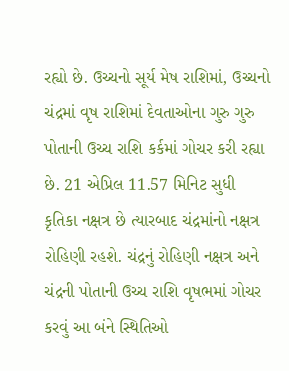રહ્યો છે. ઉચ્ચનો સૂર્ય મેષ રાશિમાં, ઉચ્ચનો ચંદ્રમાં વૃષ રાશિમાં દેવતાઓના ગુરુ ગુરુ પોતાની ઉચ્ચ રાશિ કર્કમાં ગોચર કરી રહ્યા છે. 21 એપ્રિલ 11.57 મિનિટ સુધી કૃતિકા નક્ષત્ર છે ત્યારબાદ ચંદ્રમાંનો નક્ષત્ર રોહિણી રહશે. ચંદ્રનું રોહિણી નક્ષત્ર અને ચંદ્રની પોતાની ઉચ્ચ રાશિ વૃષભમાં ગોચર કરવું આ બંને સ્થિતિઓ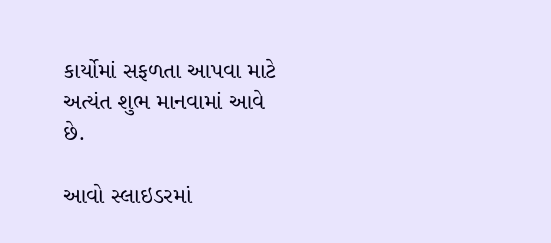કાર્યોમાં સફળતા આપવા માટે અત્યંત શુભ માનવામાં આવે છે.

આવો સ્લાઇડરમાં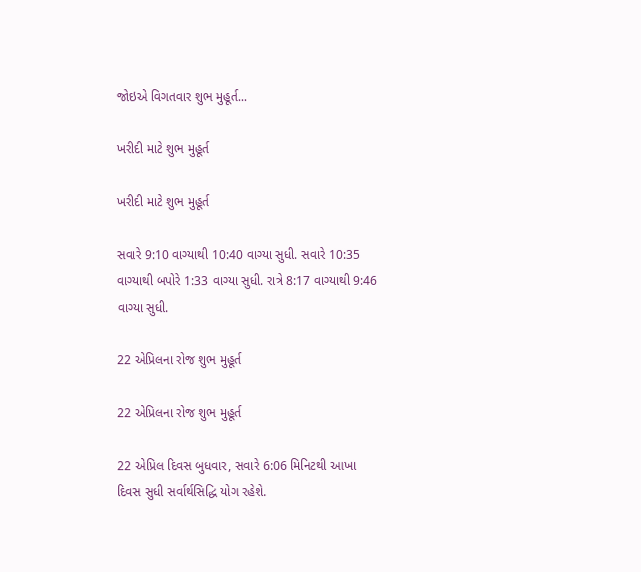જોઇએ વિગતવાર શુભ મુહૂર્ત...

ખરીદી માટે શુભ મુહૂર્ત

ખરીદી માટે શુભ મુહૂર્ત

સવારે 9:10 વાગ્યાથી 10:40 વાગ્યા સુધી. સવારે 10:35 વાગ્યાથી બપોરે 1:33 વાગ્યા સુધી. રાત્રે 8:17 વાગ્યાથી 9:46 વાગ્યા સુધી.

22 એપ્રિલના રોજ શુભ મુહૂર્ત

22 એપ્રિલના રોજ શુભ મુહૂર્ત

22 એપ્રિલ દિવસ બુધવાર, સવારે 6:06 મિનિટથી આખા દિવસ સુધી સર્વાર્થસિદ્ધિ યોગ રહેશે.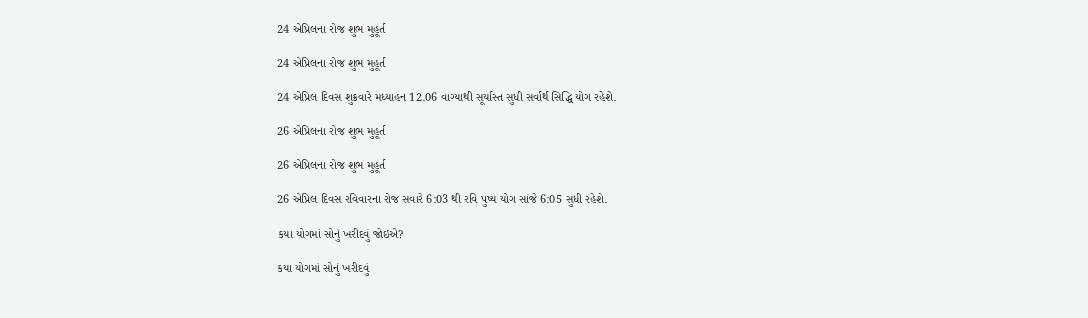24 એપ્રિલના રોજ શુભ મુહૂર્ત

24 એપ્રિલના રોજ શુભ મુહૂર્ત

24 એપ્રિલ દિવસ શુક્રવારે મધ્યાહન 12.06 વાગ્યાથી સૂર્યાસ્ત સુધી સર્વાર્થ સિદ્ધિ યોગ રહેશે.

26 એપ્રિલના રોજ શુભ મુહૂર્ત

26 એપ્રિલના રોજ શુભ મુહૂર્ત

26 એપ્રિલ દિવસ રવિવારના રોજ સવારે 6:03 થી રવિ પુષ્ય યોગ સાંજે 6:05 સુધી રહેશે.

કયા યોગમાં સોનું ખરીદવું જોઇએ?

કયા યોગમાં સોનું ખરીદવું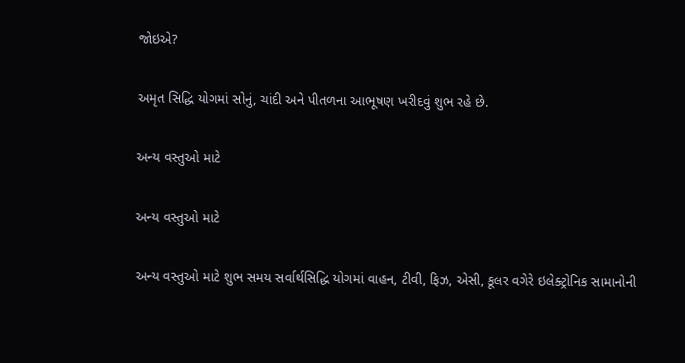જોઇએ?

અમૃત સિદ્ધિ યોગમાં સોનું, ચાંદી અને પીતળના આભૂષણ ખરીદવું શુભ રહે છે.

અન્ય વસ્તુઓ માટે

અન્ય વસ્તુઓ માટે

અન્ય વસ્તુઓ માટે શુભ સમય સર્વાર્થસિદ્ધિ યોગમાં વાહન, ટીવી, ફિઝ, એસી, કૂલર વગેરે ઇલેક્ટ્રોનિક સામાનોની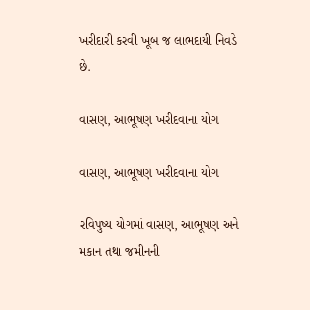ખરીદારી કરવી ખૂબ જ લાભદાયી નિવડે છે.

વાસણ, આભૂષણ ખરીદવાના યોગ

વાસણ, આભૂષણ ખરીદવાના યોગ

રવિપુષ્ય યોગમાં વાસણ, આભૂષણ અને મકાન તથા જમીનની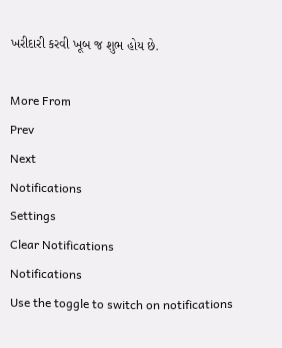ખરીદારી કરવી ખૂબ જ શુભ હોય છે.

More From
Prev
Next
Notifications
Settings
Clear Notifications
Notifications
Use the toggle to switch on notifications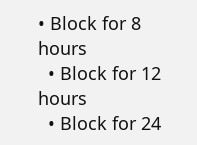• Block for 8 hours
  • Block for 12 hours
  • Block for 24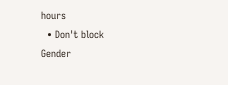hours
  • Don't block
Gender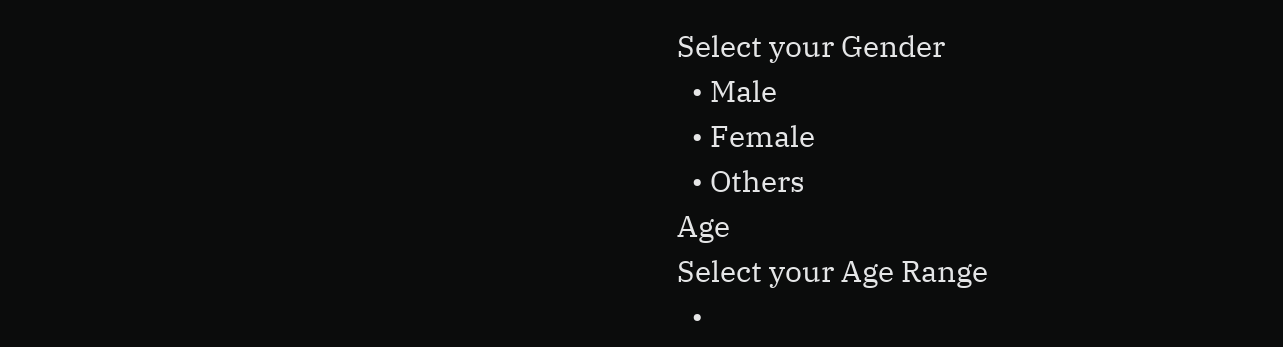Select your Gender
  • Male
  • Female
  • Others
Age
Select your Age Range
  •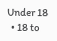Under 18
  • 18 to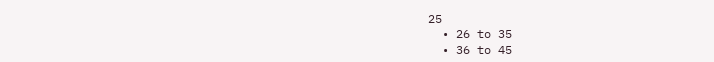25
  • 26 to 35
  • 36 to 45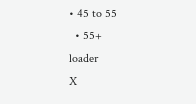• 45 to 55
  • 55+
loader
X